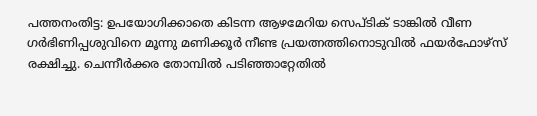പത്തനംതിട്ട: ഉപയോഗിക്കാതെ കിടന്ന ആഴമേറിയ സെപ്ടിക് ടാങ്കിൽ വീണ ഗർഭിണിപ്പശുവിനെ മൂന്നു മണിക്കൂർ നീണ്ട പ്രയത്നത്തിനൊടുവിൽ ഫയർഫോഴ്സ് രക്ഷിച്ചു. ചെന്നീർക്കര തോമ്പിൽ പടിഞ്ഞാറ്റേതിൽ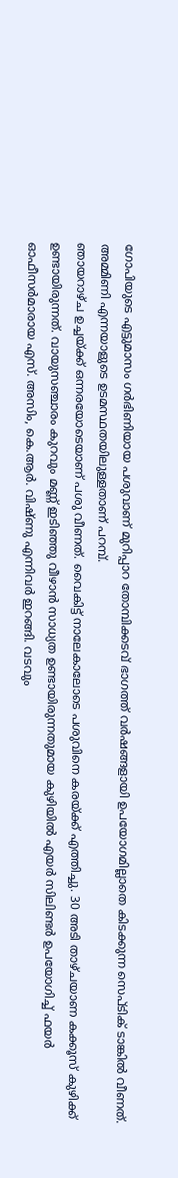ഗോപിയുടെ എട്ടുമാസം ഗർഭിണിയായ പശുവാണ് മുറിപ്പാറ തോമ്പിക്കടവ് ഭാഗത്ത് വർഷങ്ങളായി ഉപയോഗമില്ലാതെ കിടക്കുന്ന സെപ്ടിക് ടാങ്കിൽ വീണത്. അമ്മിണി എന്നയാളുടെ ഉടമസ്ഥതയിലുള്ളതാണ് പറമ്പ്.
ഞായറാഴ്ച ഉച്ചയ്ക്ക് ഒന്നരയോടെയാണ് പശു വീണത്. വൈകിട്ട് നാലേകാലോടെ പശുവിനെ കരയ്ക്ക് എത്തിച്ചു. 30 അടി താഴ്ചയാണ കക്കൂസ് കുഴിക്ക് ഉണ്ടായിരുന്നത്. വായുസഞ്ചാരം കുറവും മണ്ണ് ഇടിഞ്ഞു വീഴാൻ സാധ്യത ഉണ്ടായിരുന്നതുമായ കുഴിയിൽ എയർ സിലിണ്ടർ ഉപയോഗിച്ച് ഫയർ ഓഫീസർമാരായ എസ്. അസിം, കെ.ആർ. വിഷ്ണു എന്നിവർ ഇറങ്ങി. വടവും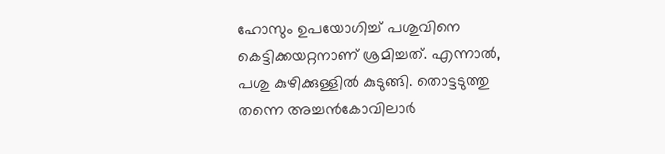ഹോസും ഉപയോഗിച്ച് പശുവിനെ കെട്ടിക്കയറ്റനാണ് ശ്രമിച്ചത്. എന്നാൽ, പശു കുഴിക്കുള്ളിൽ കുടുങ്ങി. തൊട്ടടുത്തു തന്നെ അച്ചൻകോവിലാർ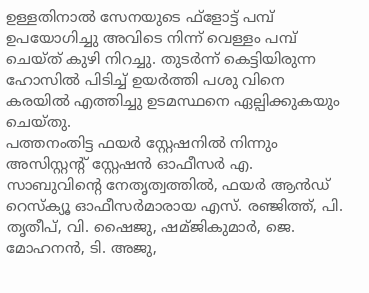ഉള്ളതിനാൽ സേനയുടെ ഫ്ളോട്ട് പമ്പ് ഉപയോഗിച്ചു അവിടെ നിന്ന് വെള്ളം പമ്പ് ചെയ്ത് കുഴി നിറച്ചു. തുടർന്ന് കെട്ടിയിരുന്ന ഹോസിൽ പിടിച്ച് ഉയർത്തി പശു വിനെ കരയിൽ എത്തിച്ചു ഉടമസ്ഥനെ ഏല്പിക്കുകയും ചെയ്തു.
പത്തനംതിട്ട ഫയർ സ്റ്റേഷനിൽ നിന്നും അസിസ്റ്റന്റ് സ്റ്റേഷൻ ഓഫീസർ എ. സാബുവിന്റെ നേതൃത്വത്തിൽ, ഫയർ ആൻഡ് റെസ്ക്യൂ ഓഫീസർമാരായ എസ്. രഞ്ജിത്ത്, പി. തൃതീപ്, വി. ഷൈജു, ഷമ്ജികുമാർ, ജെ. മോഹനൻ, ടി. അജു,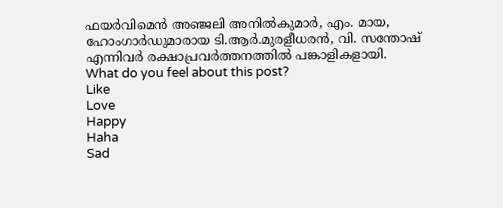ഫയർവിമെൻ അഞ്ജലി അനിൽകുമാർ, എം. മായ, ഹോംഗാർഡുമാരായ ടി.ആർ.മുരളീധരൻ, വി. സന്തോഷ് എന്നിവർ രക്ഷാപ്രവർത്തനത്തിൽ പങ്കാളികളായി.
What do you feel about this post?
Like
Love
Happy
Haha
Sad